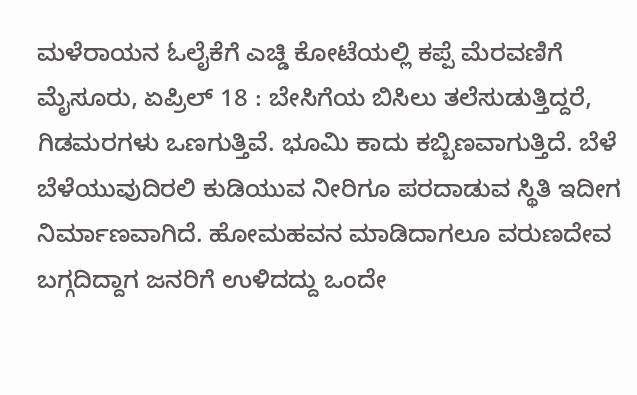ಮಳೆರಾಯನ ಓಲೈಕೆಗೆ ಎಚ್ಡಿ ಕೋಟೆಯಲ್ಲಿ ಕಪ್ಪೆ ಮೆರವಣಿಗೆ
ಮೈಸೂರು, ಏಪ್ರಿಲ್ 18 : ಬೇಸಿಗೆಯ ಬಿಸಿಲು ತಲೆಸುಡುತ್ತಿದ್ದರೆ, ಗಿಡಮರಗಳು ಒಣಗುತ್ತಿವೆ. ಭೂಮಿ ಕಾದು ಕಬ್ಬಿಣವಾಗುತ್ತಿದೆ. ಬೆಳೆ ಬೆಳೆಯುವುದಿರಲಿ ಕುಡಿಯುವ ನೀರಿಗೂ ಪರದಾಡುವ ಸ್ಥಿತಿ ಇದೀಗ ನಿರ್ಮಾಣವಾಗಿದೆ. ಹೋಮಹವನ ಮಾಡಿದಾಗಲೂ ವರುಣದೇವ ಬಗ್ಗದಿದ್ದಾಗ ಜನರಿಗೆ ಉಳಿದದ್ದು ಒಂದೇ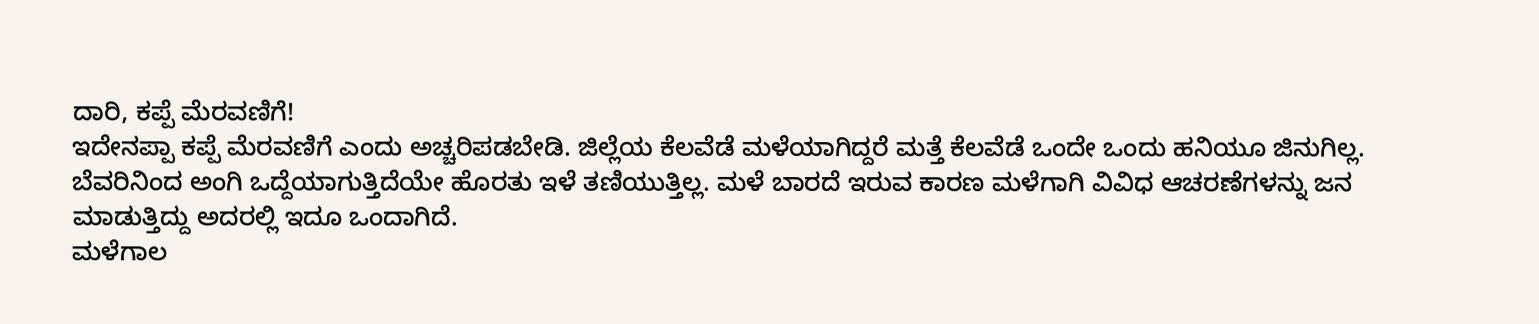ದಾರಿ, ಕಪ್ಪೆ ಮೆರವಣಿಗೆ!
ಇದೇನಪ್ಪಾ ಕಪ್ಪೆ ಮೆರವಣಿಗೆ ಎಂದು ಅಚ್ಚರಿಪಡಬೇಡಿ. ಜಿಲ್ಲೆಯ ಕೆಲವೆಡೆ ಮಳೆಯಾಗಿದ್ದರೆ ಮತ್ತೆ ಕೆಲವೆಡೆ ಒಂದೇ ಒಂದು ಹನಿಯೂ ಜಿನುಗಿಲ್ಲ. ಬೆವರಿನಿಂದ ಅಂಗಿ ಒದ್ದೆಯಾಗುತ್ತಿದೆಯೇ ಹೊರತು ಇಳೆ ತಣಿಯುತ್ತಿಲ್ಲ. ಮಳೆ ಬಾರದೆ ಇರುವ ಕಾರಣ ಮಳೆಗಾಗಿ ವಿವಿಧ ಆಚರಣೆಗಳನ್ನು ಜನ ಮಾಡುತ್ತಿದ್ದು ಅದರಲ್ಲಿ ಇದೂ ಒಂದಾಗಿದೆ.
ಮಳೆಗಾಲ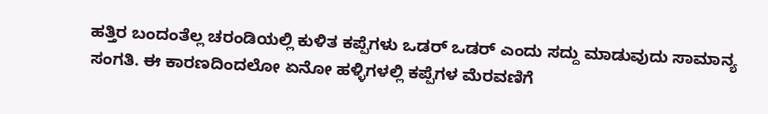ಹತ್ತಿರ ಬಂದಂತೆಲ್ಲ ಚರಂಡಿಯಲ್ಲಿ ಕುಳಿತ ಕಪ್ಪೆಗಳು ಒಡರ್ ಒಡರ್ ಎಂದು ಸದ್ದು ಮಾಡುವುದು ಸಾಮಾನ್ಯ ಸಂಗತಿ. ಈ ಕಾರಣದಿಂದಲೋ ಏನೋ ಹಳ್ಳಿಗಳಲ್ಲಿ ಕಪ್ಪೆಗಳ ಮೆರವಣಿಗೆ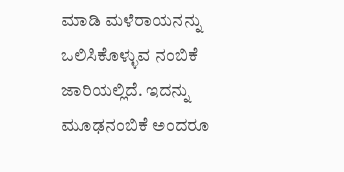ಮಾಡಿ ಮಳೆರಾಯನನ್ನು ಒಲಿಸಿಕೊಳ್ಳುವ ನಂಬಿಕೆ ಜಾರಿಯಲ್ಲಿದೆ. ಇದನ್ನು ಮೂಢನಂಬಿಕೆ ಅಂದರೂ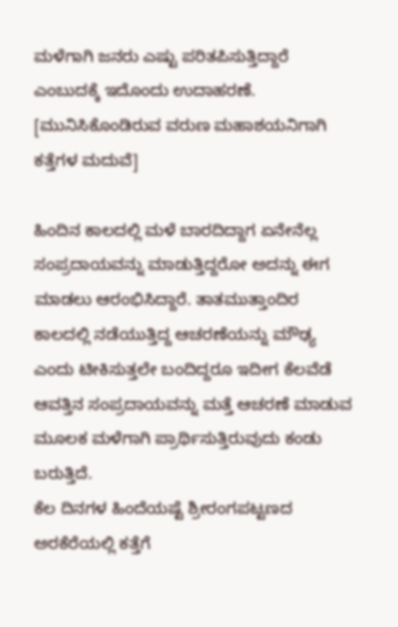ಮಳೆಗಾಗಿ ಜನರು ಎಷ್ಟು ಪರಿತಪಿಸುತ್ತಿದ್ದಾರೆ ಎಂಬುದಕ್ಕೆ ಇದೊಂದು ಉದಾಹರಣೆ. [ಮುನಿಸಿಕೊಂಡಿರುವ ವರುಣ ಮಹಾಶಯನಿಗಾಗಿ ಕತ್ತೆಗಳ ಮದುವೆ]

ಹಿಂದಿನ ಕಾಲದಲ್ಲಿ ಮಳೆ ಬಾರದಿದ್ದಾಗ ಏನೇನೆಲ್ಲ ಸಂಪ್ರದಾಯವನ್ನು ಮಾಡುತ್ತಿದ್ದರೋ ಅದನ್ನು ಈಗ ಮಾಡಲು ಆರಂಭಿಸಿದ್ದಾರೆ. ತಾತಮುತ್ತಾಂದಿರ ಕಾಲದಲ್ಲಿ ನಡೆಯುತ್ತಿದ್ದ ಆಚರಣೆಯನ್ನು ಮೌಢ್ಯ ಎಂದು ಟೀಕಿಸುತ್ತಲೇ ಬಂದಿದ್ದರೂ ಇದೀಗ ಕೆಲವೆಡೆ ಆವತ್ತಿನ ಸಂಪ್ರದಾಯವನ್ನು ಮತ್ತೆ ಆಚರಣೆ ಮಾಡುವ ಮೂಲಕ ಮಳೆಗಾಗಿ ಪ್ರಾರ್ಥಿಸುತ್ತಿರುವುದು ಕಂಡು ಬರುತ್ತಿದೆ.
ಕೆಲ ದಿನಗಳ ಹಿಂದೆಯಷ್ಟೆ ಶ್ರೀರಂಗಪಟ್ಟಣದ ಅರಕೆರೆಯಲ್ಲಿ ಕತ್ತೆಗೆ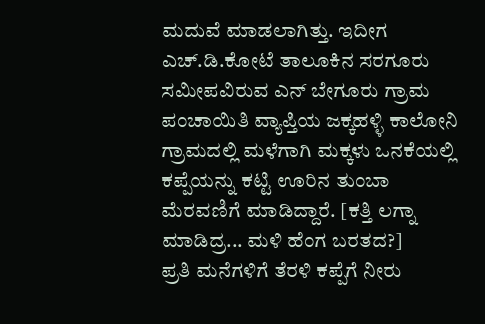ಮದುವೆ ಮಾಡಲಾಗಿತ್ತು. ಇದೀಗ ಎಚ್.ಡಿ.ಕೋಟೆ ತಾಲೂಕಿನ ಸರಗೂರು ಸಮೀಪವಿರುವ ಎನ್ ಬೇಗೂರು ಗ್ರಾಮ ಪಂಚಾಯಿತಿ ವ್ಯಾಪ್ತಿಯ ಜಕ್ಕಹಳ್ಳಿ ಕಾಲೋನಿ ಗ್ರಾಮದಲ್ಲಿ ಮಳೆಗಾಗಿ ಮಕ್ಕಳು ಒನಕೆಯಲ್ಲಿ ಕಪ್ಪೆಯನ್ನು ಕಟ್ಟಿ ಊರಿನ ತುಂಬಾ ಮೆರವಣಿಗೆ ಮಾಡಿದ್ದಾರೆ. [ಕತ್ತಿ ಲಗ್ನಾ ಮಾಡಿದ್ರ... ಮಳಿ ಹೆಂಗ ಬರತದ?]
ಪ್ರತಿ ಮನೆಗಳಿಗೆ ತೆರಳಿ ಕಪ್ಪೆಗೆ ನೀರು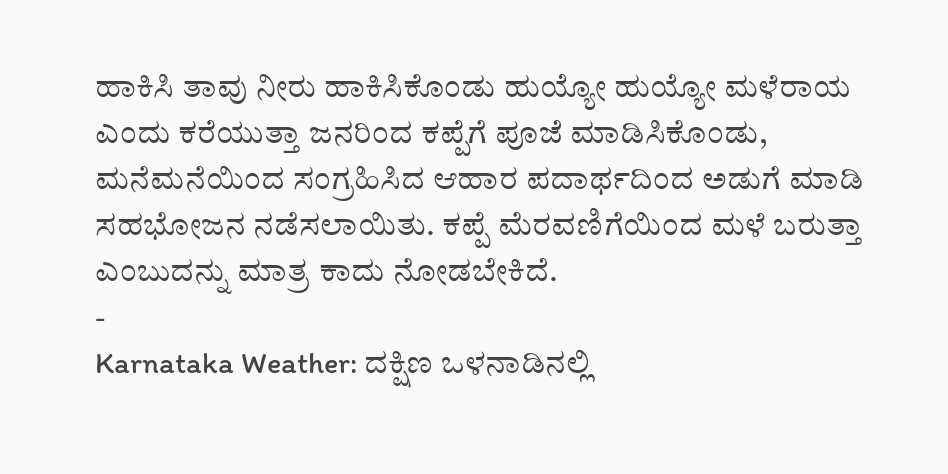ಹಾಕಿಸಿ ತಾವು ನೀರು ಹಾಕಿಸಿಕೊಂಡು ಹುಯ್ಯೋ ಹುಯ್ಯೋ ಮಳೆರಾಯ ಎಂದು ಕರೆಯುತ್ತಾ ಜನರಿಂದ ಕಪ್ಪೆಗೆ ಪೂಜೆ ಮಾಡಿಸಿಕೊಂಡು, ಮನೆಮನೆಯಿಂದ ಸಂಗ್ರಹಿಸಿದ ಆಹಾರ ಪದಾರ್ಥದಿಂದ ಅಡುಗೆ ಮಾಡಿ ಸಹಭೋಜನ ನಡೆಸಲಾಯಿತು. ಕಪ್ಪೆ ಮೆರವಣಿಗೆಯಿಂದ ಮಳೆ ಬರುತ್ತಾ ಎಂಬುದನ್ನು ಮಾತ್ರ ಕಾದು ನೋಡಬೇಕಿದೆ.
-
Karnataka Weather: ದಕ್ಷಿಣ ಒಳನಾಡಿನಲ್ಲಿ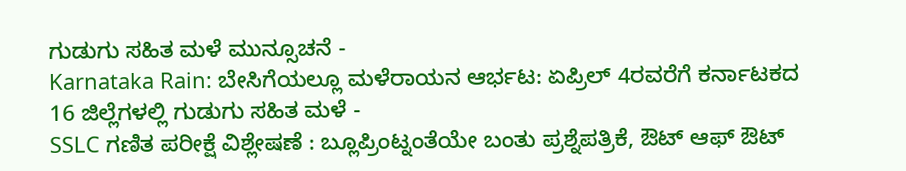ಗುಡುಗು ಸಹಿತ ಮಳೆ ಮುನ್ಸೂಚನೆ -
Karnataka Rain: ಬೇಸಿಗೆಯಲ್ಲೂ ಮಳೆರಾಯನ ಆರ್ಭಟ: ಏಪ್ರಿಲ್ 4ರವರೆಗೆ ಕರ್ನಾಟಕದ 16 ಜಿಲ್ಲೆಗಳಲ್ಲಿ ಗುಡುಗು ಸಹಿತ ಮಳೆ -
SSLC ಗಣಿತ ಪರೀಕ್ಷೆ ವಿಶ್ಲೇಷಣೆ : ಬ್ಲೂಪ್ರಿಂಟ್ನಂತೆಯೇ ಬಂತು ಪ್ರಶ್ನೆಪತ್ರಿಕೆ, ಔಟ್ ಆಫ್ ಔಟ್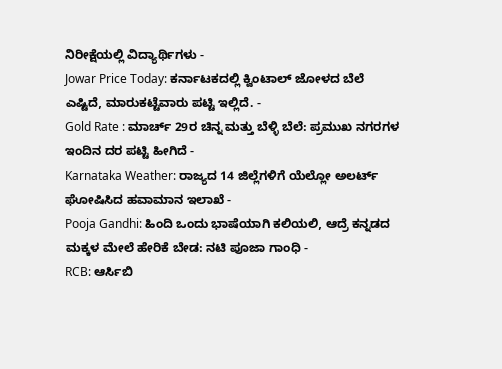ನಿರೀಕ್ಷೆಯಲ್ಲಿ ವಿದ್ಯಾರ್ಥಿಗಳು -
Jowar Price Today: ಕರ್ನಾಟಕದಲ್ಲಿ ಕ್ವಿಂಟಾಲ್ ಜೋಳದ ಬೆಲೆ ಎಷ್ಟಿದೆ, ಮಾರುಕಟ್ಟೆವಾರು ಪಟ್ಟಿ ಇಲ್ಲಿದೆ. -
Gold Rate : ಮಾರ್ಚ್ 29ರ ಚಿನ್ನ ಮತ್ತು ಬೆಳ್ಳಿ ಬೆಲೆ: ಪ್ರಮುಖ ನಗರಗಳ ಇಂದಿನ ದರ ಪಟ್ಟಿ ಹೀಗಿದೆ -
Karnataka Weather: ರಾಜ್ಯದ 14 ಜಿಲ್ಲೆಗಳಿಗೆ ಯೆಲ್ಲೋ ಅಲರ್ಟ್ ಘೋಷಿಸಿದ ಹವಾಮಾನ ಇಲಾಖೆ -
Pooja Gandhi: ಹಿಂದಿ ಒಂದು ಭಾಷೆಯಾಗಿ ಕಲಿಯಲಿ, ಆದ್ರೆ ಕನ್ನಡದ ಮಕ್ಕಳ ಮೇಲೆ ಹೇರಿಕೆ ಬೇಡ: ನಟಿ ಪೂಜಾ ಗಾಂಧಿ -
RCB: ಆರ್ಸಿಬಿ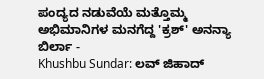ಪಂದ್ಯದ ನಡುವೆಯೆ ಮತ್ತೊಮ್ಮ ಅಭಿಮಾನಿಗಳ ಮನಗೆದ್ದ 'ಕ್ರಶ್' ಅನನ್ಯಾ ಬಿರ್ಲಾ -
Khushbu Sundar: ಲವ್ ಜಿಹಾದ್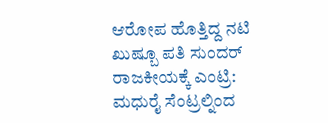ಆರೋಪ ಹೊತ್ತಿದ್ದ ನಟಿ ಖುಷ್ಬೂ ಪತಿ ಸುಂದರ್ ರಾಜಕೀಯಕ್ಕೆ ಎಂಟ್ರಿ: ಮಧುರೈ ಸೆಂಟ್ರಲ್ನಿಂದ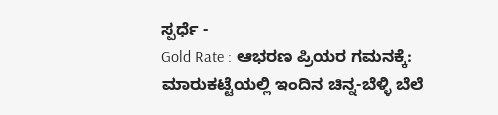ಸ್ಪರ್ಧೆ -
Gold Rate : ಆಭರಣ ಪ್ರಿಯರ ಗಮನಕ್ಕೆ: ಮಾರುಕಟ್ಟೆಯಲ್ಲಿ ಇಂದಿನ ಚಿನ್ನ-ಬೆಳ್ಳಿ ಬೆಲೆ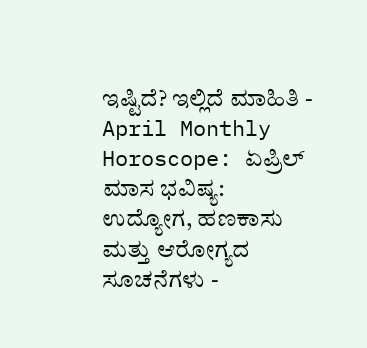ಇಷ್ಟಿದೆ? ಇಲ್ಲಿದೆ ಮಾಹಿತಿ -
April Monthly Horoscope: ಏಪ್ರಿಲ್ ಮಾಸ ಭವಿಷ್ಯ: ಉದ್ಯೋಗ, ಹಣಕಾಸು ಮತ್ತು ಆರೋಗ್ಯದ ಸೂಚನೆಗಳು -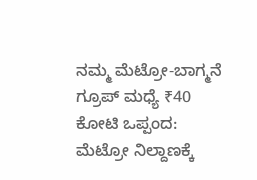ನಮ್ಮ ಮೆಟ್ರೋ-ಬಾಗ್ಮನೆ ಗ್ರೂಪ್ ಮಧ್ಯೆ ₹40 ಕೋಟಿ ಒಪ್ಪಂದ: ಮೆಟ್ರೋ ನಿಲ್ದಾಣಕ್ಕೆ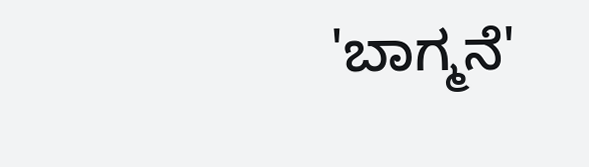'ಬಾಗ್ಮನೆ'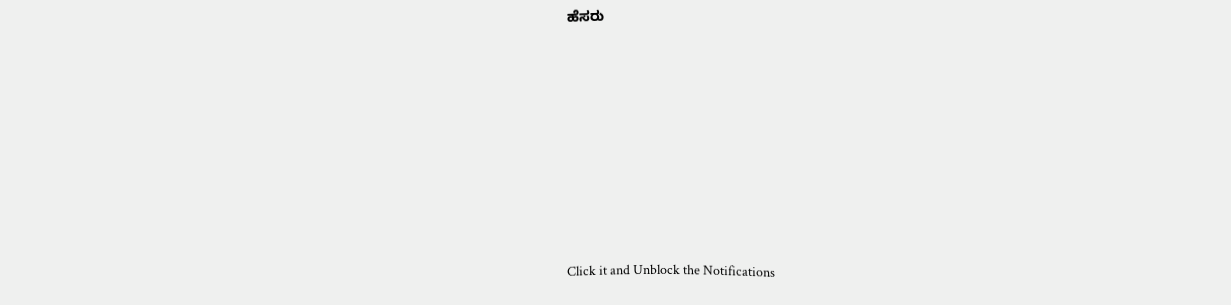ಹೆಸರು












Click it and Unblock the Notifications